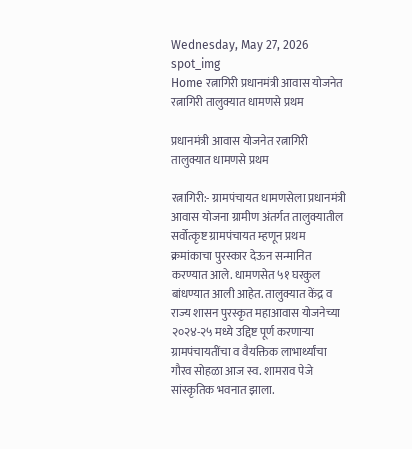Wednesday, May 27, 2026
spot_img
Home रत्नागिरी प्रधानमंत्री आवास योजनेत रत्नागिरी तालुक्यात धामणसे प्रथम

प्रधानमंत्री आवास योजनेत रत्नागिरी तालुक्यात धामणसे प्रथम

रत्नागिरी:- ग्रामपंचायत धामणसेला प्रधानमंत्री आवास योजना ग्रामीण अंतर्गत तालुक्यातील सर्वोत्कृष्ट ग्रामपंचायत म्हणून प्रथम क्रमांकाचा पुरस्कार देऊन सन्मानित करण्यात आले. धामणसेत ५१ घरकुल बांधण्यात आली आहेत. तालुक्यात केंद्र व राज्य शासन पुरस्कृत महाआवास योजनेच्या २०२४-२५ मध्ये उद्दिष्ट पूर्ण करणाऱ्या ग्रामपंचायतींचा व वैयक्तिक लाभार्थ्यांचा गौरव सोहळा आज स्व. शामराव पेजे सांस्कृतिक भवनात झाला.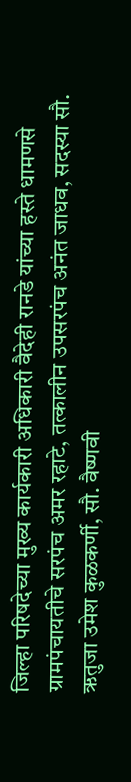जिल्हा परिषदेच्या मुख्य कार्यकारी अधिकारी वैदेही रानडे यांच्या हस्ते धामणसे ग्रामपंचायतीचे सरपंच अमर रहाटे, तत्कालीन उपसरपंच अनंत जाधव, सदस्या सौ. ऋतुजा उमेश कुळकर्णी, सौ. वैष्णवी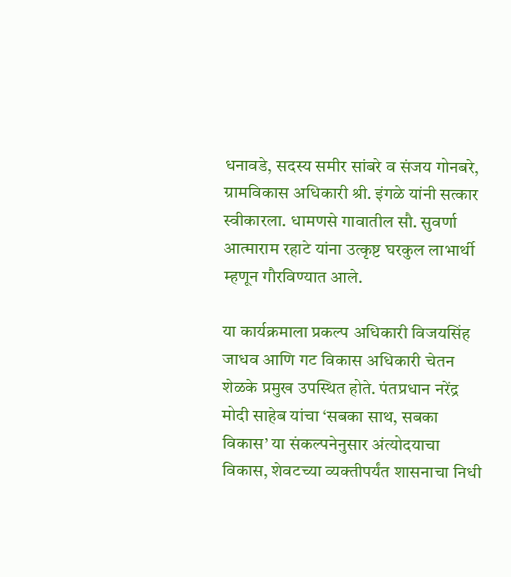धनावडे, सदस्य समीर सांबरे व संजय गोनबरे, ग्रामविकास अधिकारी श्री. इंगळे यांनी सत्कार स्वीकारला. धामणसे गावातील सौ. सुवर्णा आत्माराम रहाटे यांना उत्कृष्ट घरकुल लाभार्थी म्हणून गौरविण्यात आले.

या कार्यक्रमाला प्रकल्प अधिकारी विजयसिंह जाधव आणि गट विकास अधिकारी चेतन शेळके प्रमुख उपस्थित होते. पंतप्रधान नरेंद्र मोदी साहेब यांचा ‘सबका साथ, सबका विकास’ या संकल्पनेनुसार अंत्योदयाचा विकास, शेवटच्या व्यक्तीपर्यंत शासनाचा निधी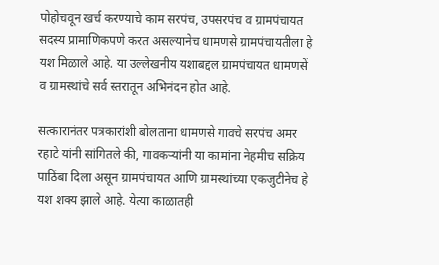पोहोचवून खर्च करण्याचे काम सरपंच, उपसरपंच व ग्रामपंचायत सदस्य प्रामाणिकपणे करत असल्यानेच धामणसे ग्रामपंचायतीला हे यश मिळाले आहे. या उल्लेखनीय यशाबद्दल ग्रामपंचायत धामणसें व ग्रामस्थांचे सर्व स्तरातून अभिनंदन होत आहे.

सत्कारानंतर पत्रकारांशी बोलताना धामणसे गावचे सरपंच अमर रहाटे यांनी सांगितले की, गावकऱ्यांनी या कामांना नेहमीच सक्रिय पाठिंबा दिला असून ग्रामपंचायत आणि ग्रामस्थांच्या एकजुटीनेच हे यश शक्य झाले आहे. येत्या काळातही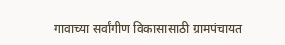गावाच्या सर्वांगीण विकासासाठी ग्रामपंचायत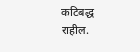कटिबद्ध राहील.